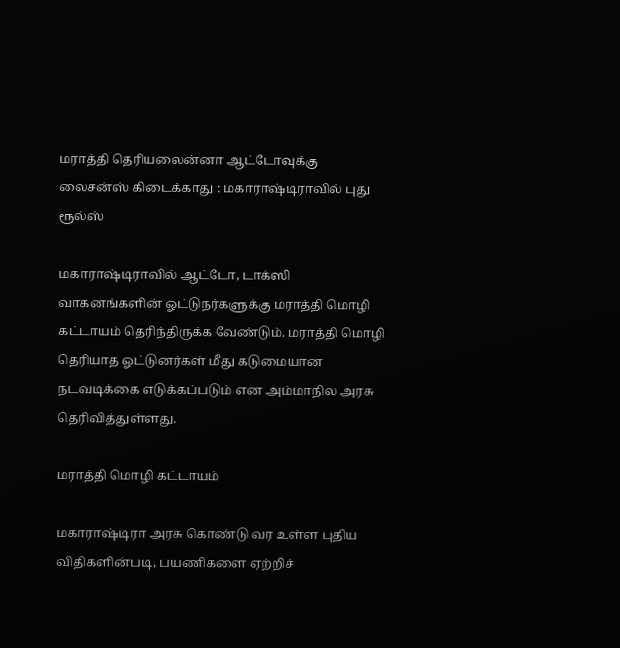மராத்தி தெரியலைன்னா ஆட்டோவுக்கு லைசன்ஸ் கிடைக்காது : மகாராஷ்டிராவில் புது ரூல்ஸ்

மகாராஷ்டிராவில் ஆட்டோ, டாக்ஸி வாகனங்களின் ஓட்டுநர்களுக்கு மராத்தி மொழி கட்டாயம் தெரிந்திருக்க வேண்டும். மராத்தி மொழி தெரியாத ஓட்டுனர்கள் மீது கடுமையான நடவடிக்கை எடுக்கப்படும் என அம்மாநில அரசு தெரிவித்துள்ளது.

மராத்தி மொழி கட்டாயம்

மகாராஷ்டிரா அரசு கொண்டு வர உள்ள புதிய விதிகளின்படி, பயணிகளை ஏற்றிச்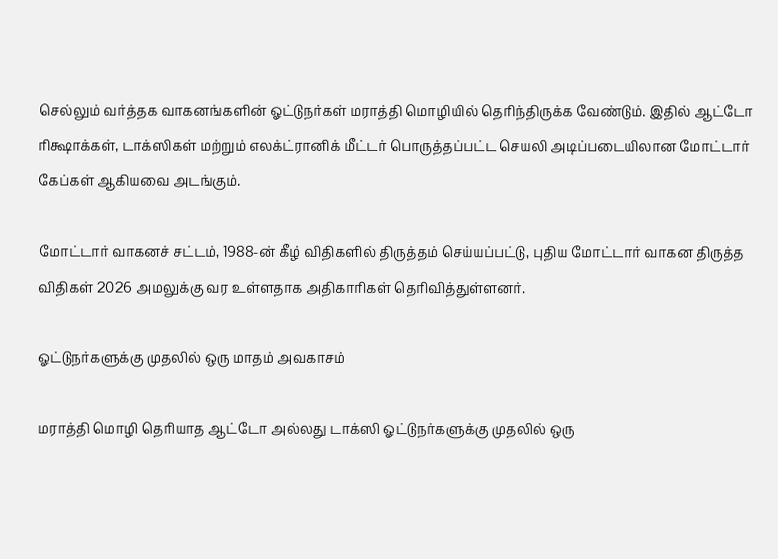செல்லும் வர்த்தக வாகனங்களின் ஓட்டுநர்கள் மராத்தி மொழியில் தெரிந்திருக்க வேண்டும். இதில் ஆட்டோ ரிக்ஷாக்கள், டாக்ஸிகள் மற்றும் எலக்ட்ரானிக் மீட்டர் பொருத்தப்பட்ட செயலி அடிப்படையிலான மோட்டார் கேப்கள் ஆகியவை அடங்கும்.

மோட்டார் வாகனச் சட்டம், 1988-ன் கீழ் விதிகளில் திருத்தம் செய்யப்பட்டு, புதிய மோட்டார் வாகன திருத்த விதிகள் 2026 அமலுக்கு வர உள்ளதாக அதிகாரிகள் தெரிவித்துள்ளனர்.

ஓட்டுநர்களுக்கு முதலில் ஒரு மாதம் அவகாசம்

மராத்தி மொழி தெரியாத ஆட்டோ அல்லது டாக்ஸி ஓட்டுநர்களுக்கு முதலில் ஒரு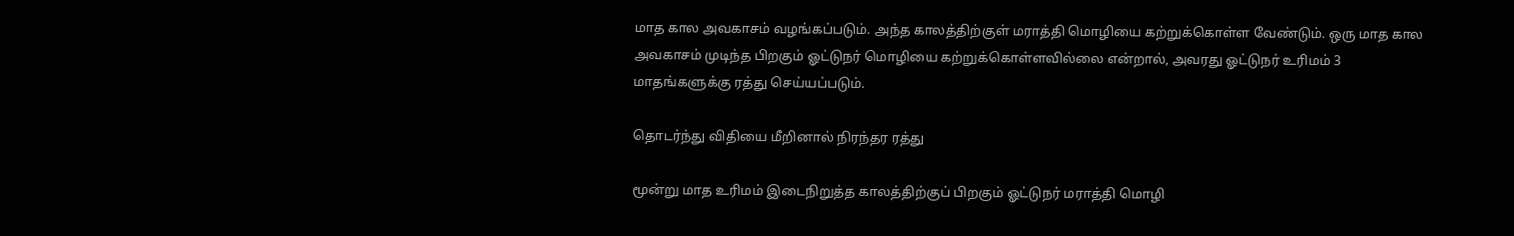மாத கால அவகாசம் வழங்கப்படும். அந்த காலத்திற்குள் மராத்தி மொழியை கற்றுக்கொள்ள வேண்டும். ஒரு மாத கால அவகாசம் முடிந்த பிறகும் ஓட்டுநர் மொழியை கற்றுக்கொள்ளவில்லை என்றால், அவரது ஓட்டுநர் உரிமம் 3 மாதங்களுக்கு ரத்து செய்யப்படும்.

தொடர்ந்து விதியை மீறினால் நிரந்தர ரத்து

மூன்று மாத உரிமம் இடைநிறுத்த காலத்திற்குப் பிறகும் ஓட்டுநர் மராத்தி மொழி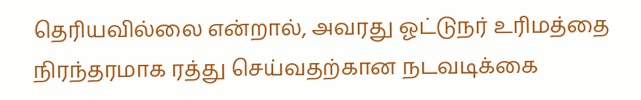தெரியவில்லை என்றால், அவரது ஓட்டுநர் உரிமத்தை நிரந்தரமாக ரத்து செய்வதற்கான நடவடிக்கை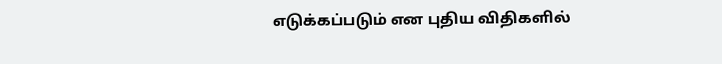எடுக்கப்படும் என புதிய விதிகளில்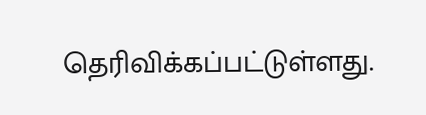தெரிவிக்கப்பட்டுள்ளது.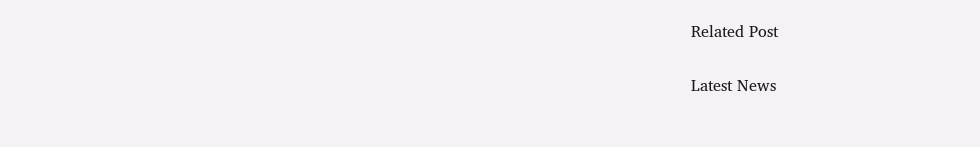Related Post

Latest News